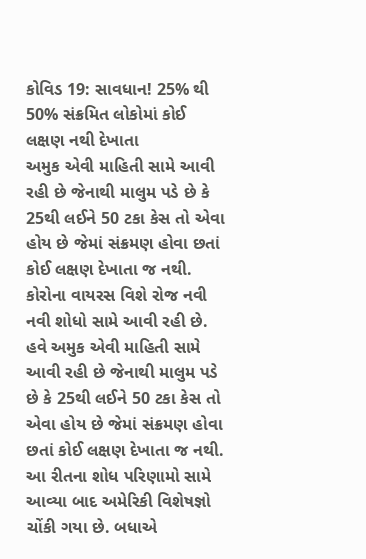કોવિડ 19: સાવધાન! 25% થી 50% સંક્રમિત લોકોમાં કોઈ લક્ષણ નથી દેખાતા
અમુક એવી માહિતી સામે આવી રહી છે જેનાથી માલુમ પડે છે કે 25થી લઈને 50 ટકા કેસ તો એવા હોય છે જેમાં સંક્રમણ હોવા છતાં કોઈ લક્ષણ દેખાતા જ નથી.
કોરોના વાયરસ વિશે રોજ નવી નવી શોધો સામે આવી રહી છે. હવે અમુક એવી માહિતી સામે આવી રહી છે જેનાથી માલુમ પડે છે કે 25થી લઈને 50 ટકા કેસ તો એવા હોય છે જેમાં સંક્રમણ હોવા છતાં કોઈ લક્ષણ દેખાતા જ નથી. આ રીતના શોધ પરિણામો સામે આવ્યા બાદ અમેરિકી વિશેષજ્ઞો ચોંકી ગયા છે. બધાએ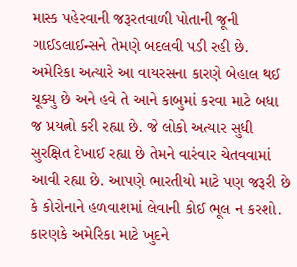માસ્ક પહેરવાની જરૂરતવાળી પોતાની જૂની ગાઈડલાઈન્સને તેમણે બદલવી પડી રહી છે. અમેરિકા અત્યારે આ વાયરસના કારણે બેહાલ થઈ ચૂક્યુ છે અને હવે તે આને કાબુમાં કરવા માટે બધા જ પ્રયત્નો કરી રહ્યા છે. જે લોકો અત્યાર સુધી સુરક્ષિત દેખાઈ રહ્યા છે તેમને વારંવાર ચેતવવામાં આવી રહ્યા છે. આપણે ભારતીયો માટે પણ જરૂરી છે કે કોરોનાને હળવાશમાં લેવાની કોઈ ભૂલ ન કરશો. કારણકે અમેરિકા માટે ખુદને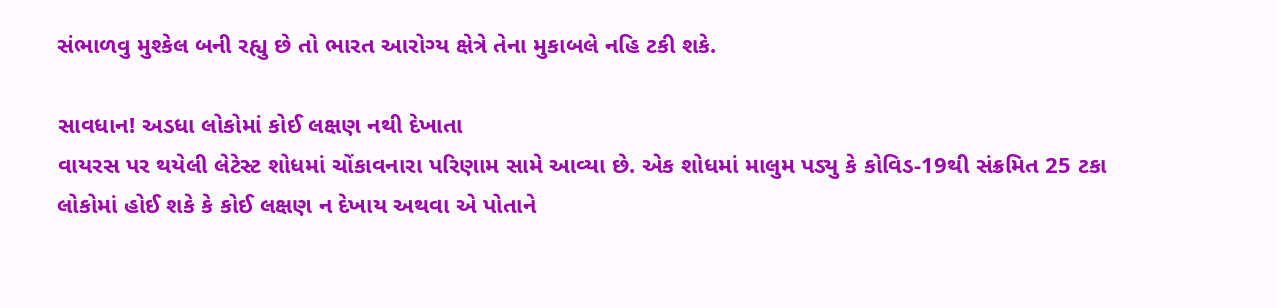સંભાળવુ મુશ્કેલ બની રહ્યુ છે તો ભારત આરોગ્ય ક્ષેત્રે તેના મુકાબલે નહિ ટકી શકે.

સાવધાન! અડધા લોકોમાં કોઈ લક્ષણ નથી દેખાતા
વાયરસ પર થયેલી લેટેસ્ટ શોધમાં ચોંકાવનારા પરિણામ સામે આવ્યા છે. એક શોધમાં માલુમ પડ્યુ કે કોવિડ-19થી સંક્રમિત 25 ટકા લોકોમાં હોઈ શકે કે કોઈ લક્ષણ ન દેખાય અથવા એ પોતાને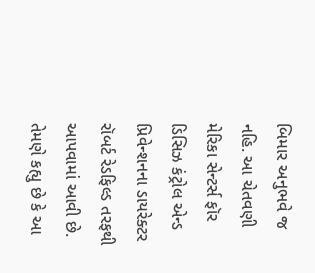બિમાર અનુભવે જ નહિ. આ ચેતવણી મેરિકા સેન્ટર્સ ફૉર ડિસિઝ કંટ્રોલ એન્ડ પ્રિવેન્શનના ડાયરેક્ટર રૉબર્ટ રેડફિલ્ડ તરફથી આપવામાં આવી છે. તેમણે કહ્યુ છે કે આ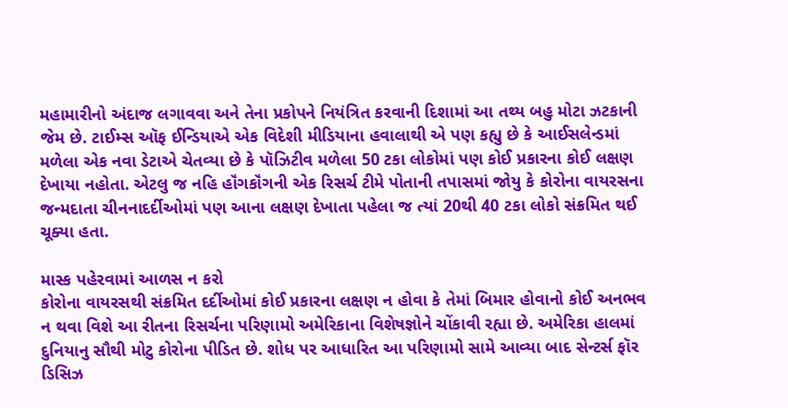મહામારીનો અંદાજ લગાવવા અને તેના પ્રકોપને નિયંત્રિત કરવાની દિશામાં આ તથ્ય બહુ મોટા ઝટકાની જેમ છે. ટાઈમ્સ ઑફ ઈન્ડિયાએ એક વિદેશી મીડિયાના હવાલાથી એ પણ કહ્યુ છે કે આઈસલેન્ડમાં મળેલા એક નવા ડેટાએ ચેતવ્યા છે કે પૉઝિટીવ મળેલા 50 ટકા લોકોમાં પણ કોઈ પ્રકારના કોઈ લક્ષણ દેખાયા નહોતા. એટલુ જ નહિ હૉંગકૉંગની એક રિસર્ચ ટીમે પોતાની તપાસમાં જોયુ કે કોરોના વાયરસના જન્મદાતા ચીનનાદર્દીઓમાં પણ આના લક્ષણ દેખાતા પહેલા જ ત્યાં 20થી 40 ટકા લોકો સંક્રમિત થઈ ચૂક્યા હતા.

માસ્ક પહેરવામાં આળસ ન કરો
કોરોના વાયરસથી સંક્રમિત દર્દીઓમાં કોઈ પ્રકારના લક્ષણ ન હોવા કે તેમાં બિમાર હોવાનો કોઈ અનભવ ન થવા વિશે આ રીતના રિસર્ચના પરિણામો અમેરિકાના વિશેષજ્ઞોને ચોંકાવી રહ્યા છે. અમેરિકા હાલમાં દુનિયાનુ સૌથી મોટુ કોરોના પીડિત છે. શોધ પર આધારિત આ પરિણામો સામે આવ્યા બાદ સેન્ટર્સ ફૉર ડિસિઝ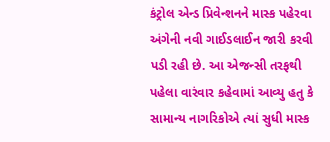કંટ્રોલ એન્ડ પ્રિવેન્શનને માસ્ક પહેરવા અંગેની નવી ગાઈડલાઈન જારી કરવી પડી રહી છે. આ એજન્સી તરફથી પહેલા વારંવાર કહેવામાં આવ્યુ હતુ કે સામાન્ય નાગરિકોએ ત્યાં સુધી માસ્ક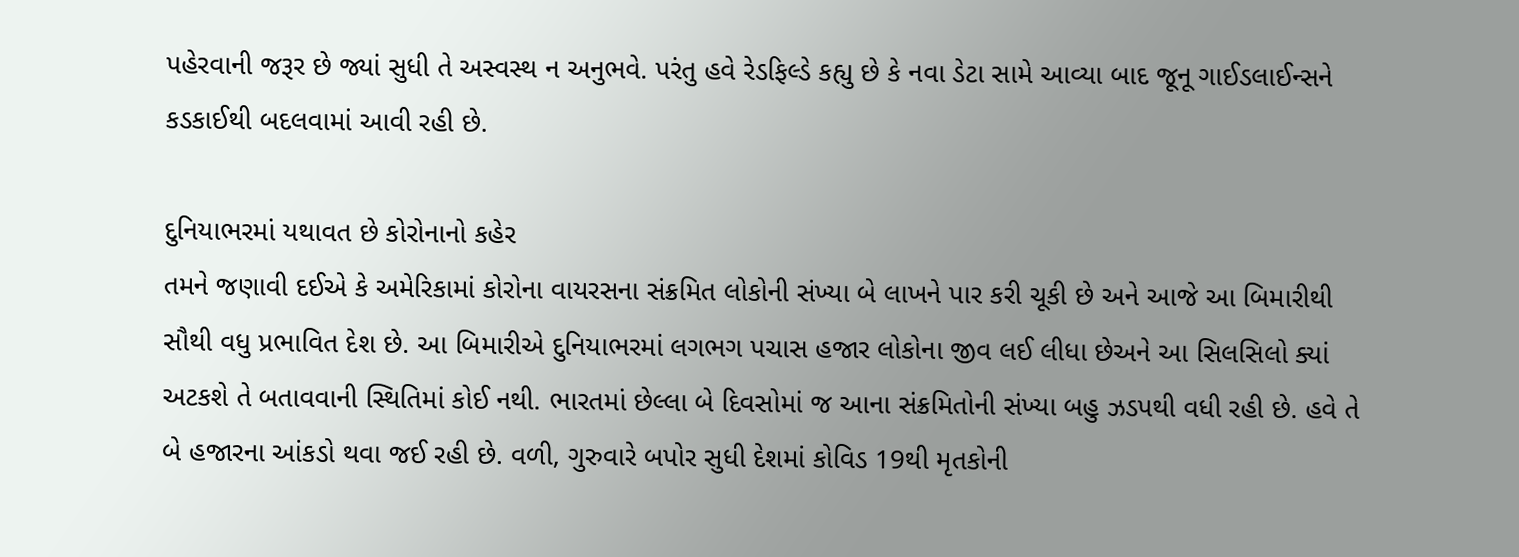પહેરવાની જરૂર છે જ્યાં સુધી તે અસ્વસ્થ ન અનુભવે. પરંતુ હવે રેડફિલ્ડે કહ્યુ છે કે નવા ડેટા સામે આવ્યા બાદ જૂનૂ ગાઈડલાઈન્સને કડકાઈથી બદલવામાં આવી રહી છે.

દુનિયાભરમાં યથાવત છે કોરોનાનો કહેર
તમને જણાવી દઈએ કે અમેરિકામાં કોરોના વાયરસના સંક્રમિત લોકોની સંખ્યા બે લાખને પાર કરી ચૂકી છે અને આજે આ બિમારીથી સૌથી વધુ પ્રભાવિત દેશ છે. આ બિમારીએ દુનિયાભરમાં લગભગ પચાસ હજાર લોકોના જીવ લઈ લીધા છેઅને આ સિલસિલો ક્યાં અટકશે તે બતાવવાની સ્થિતિમાં કોઈ નથી. ભારતમાં છેલ્લા બે દિવસોમાં જ આના સંક્રમિતોની સંખ્યા બહુ ઝડપથી વધી રહી છે. હવે તે બે હજારના આંકડો થવા જઈ રહી છે. વળી, ગુરુવારે બપોર સુધી દેશમાં કોવિડ 19થી મૃતકોની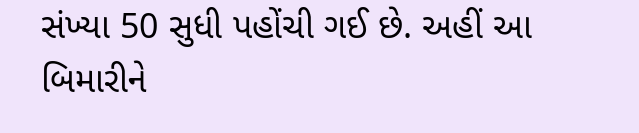સંખ્યા 50 સુધી પહોંચી ગઈ છે. અહીં આ બિમારીને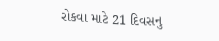રોકવા માટે 21 દિવસનુ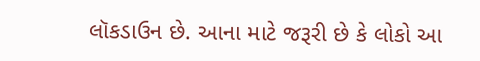લૉકડાઉન છે. આના માટે જરૂરી છે કે લોકો આ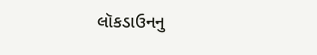લૉકડાઉનનુ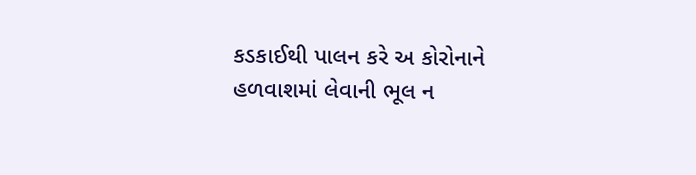કડકાઈથી પાલન કરે અ કોરોનાને હળવાશમાં લેવાની ભૂલ ન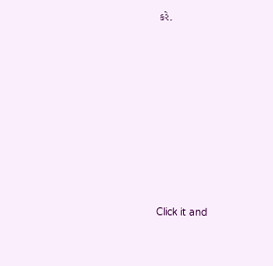કરે.












Click it and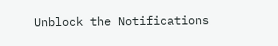Unblock the Notifications